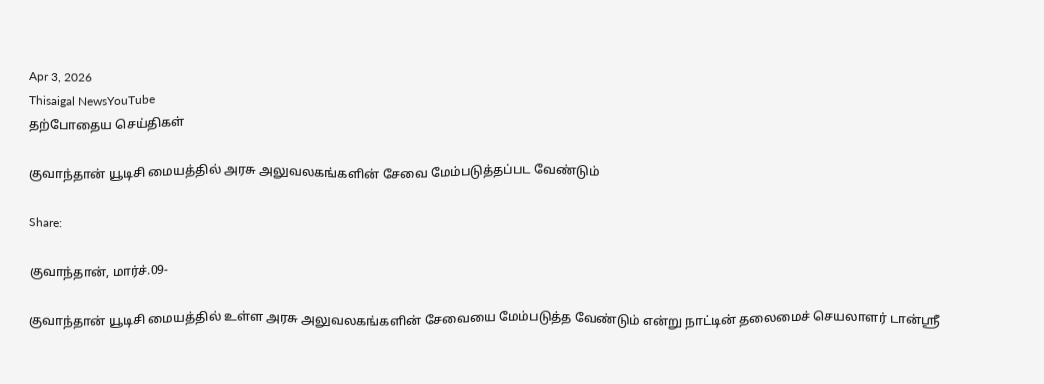Apr 3, 2026
Thisaigal NewsYouTube
தற்போதைய செய்திகள்

குவாந்தான் யூடிசி மையத்தில் அரசு அலுவலகங்களின் சேவை மேம்படுத்தப்பட வேண்டும்

Share:

குவாந்தான், மார்ச்.09-

குவாந்தான் யூடிசி மையத்தில் உள்ள அரசு அலுவலகங்களின் சேவையை மேம்படுத்த வேண்டும் என்று நாட்டின் தலைமைச் செயலாளர் டான்ஶ்ரீ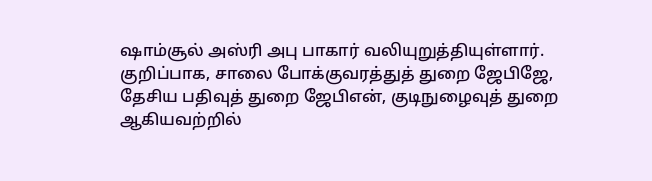ஷாம்சூல் அஸ்ரி அபு பாகார் வலியுறுத்தியுள்ளார். குறிப்பாக, சாலை போக்குவரத்துத் துறை ஜேபிஜே, தேசிய பதிவுத் துறை ஜேபிஎன், குடிநுழைவுத் துறை ஆகியவற்றில்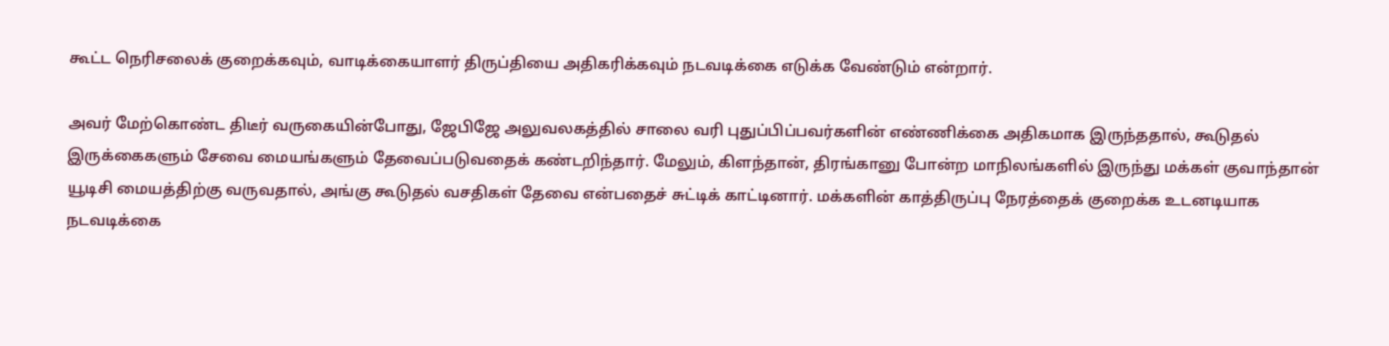கூட்ட நெரிசலைக் குறைக்கவும், வாடிக்கையாளர் திருப்தியை அதிகரிக்கவும் நடவடிக்கை எடுக்க வேண்டும் என்றார்.

அவர் மேற்கொண்ட திடீர் வருகையின்போது, ஜேபிஜே அலுவலகத்தில் சாலை வரி புதுப்பிப்பவர்களின் எண்ணிக்கை அதிகமாக இருந்ததால், கூடுதல் இருக்கைகளும் சேவை மையங்களும் தேவைப்படுவதைக் கண்டறிந்தார். மேலும், கிளந்தான், திரங்கானு போன்ற மாநிலங்களில் இருந்து மக்கள் குவாந்தான் யூடிசி மையத்திற்கு வருவதால், அங்கு கூடுதல் வசதிகள் தேவை என்பதைச் சுட்டிக் காட்டினார். மக்களின் காத்திருப்பு நேரத்தைக் குறைக்க உடனடியாக நடவடிக்கை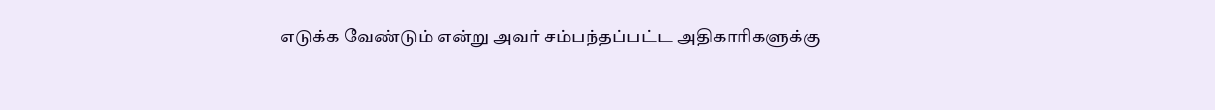எடுக்க வேண்டும் என்று அவர் சம்பந்தப்பட்ட அதிகாரிகளுக்கு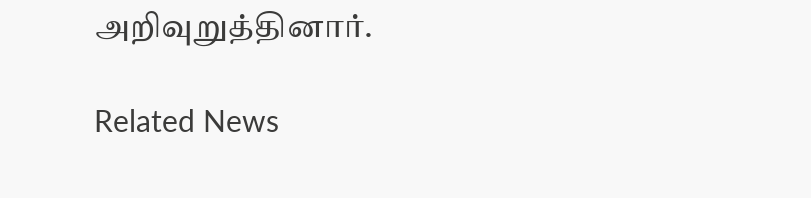அறிவுறுத்தினார்.

Related News